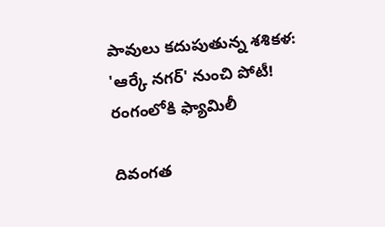పావులు కదుపుతున్న శశికళ: 'ఆర్కే నగర్' నుంచి పోటీ! రంగంలోకి ఫ్యామిలీ

దివంగత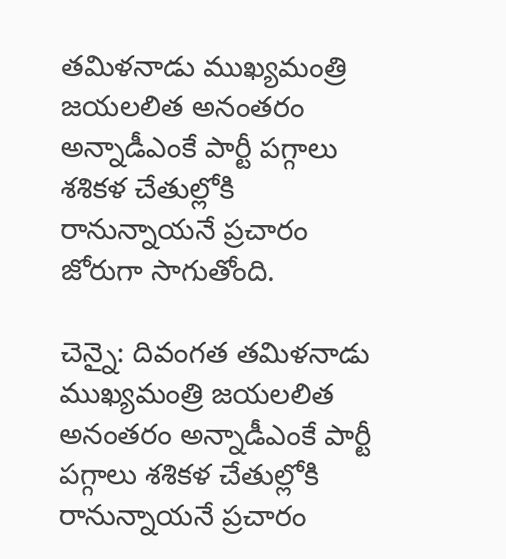తమిళనాడు ముఖ్యమంత్రి జయలలిత అనంతరం అన్నాడీఎంకే పార్టీ పగ్గాలు శశికళ చేతుల్లోకి రానున్నాయనే ప్రచారం జోరుగా సాగుతోంది.

చెన్నై: దివంగత తమిళనాడు ముఖ్యమంత్రి జయలలిత అనంతరం అన్నాడీఎంకే పార్టీ పగ్గాలు శశికళ చేతుల్లోకి రానున్నాయనే ప్రచారం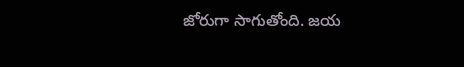జోరుగా సాగుతోంది. జయ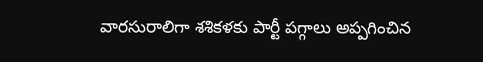వారసురాలిగా శశికళకు పార్టీ పగ్గాలు అప్పగించిన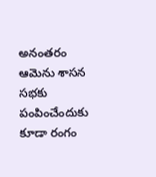అనంతరం ఆమెను శాసన సభకు పంపించేందుకు కూడా రంగం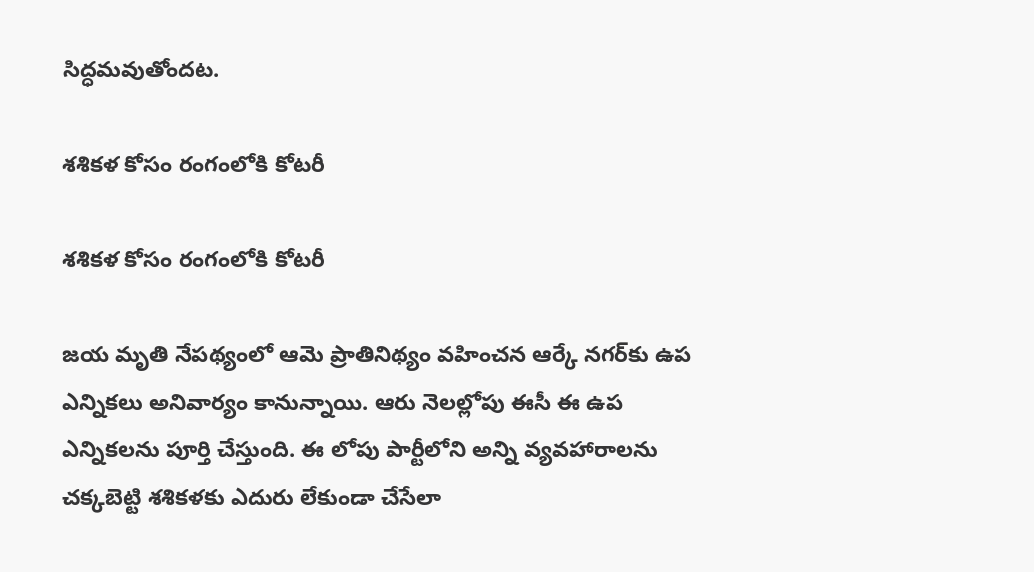సిద్ధమవుతోందట.

శశికళ కోసం రంగంలోకి కోటరీ

శశికళ కోసం రంగంలోకి కోటరీ

జయ మృతి నేపథ్యంలో ఆమె ప్రాతినిథ్యం వహించన ఆర్కే నగర్‌కు ఉప ఎన్నికలు అనివార్యం కానున్నాయి. ఆరు నెలల్లోపు ఈసీ ఈ ఉప ఎన్నికలను పూర్తి చేస్తుంది. ఈ లోపు పార్టీలోని అన్ని వ్యవహారాలను చక్కబెట్టి శశికళకు ఎదురు లేకుండా చేసేలా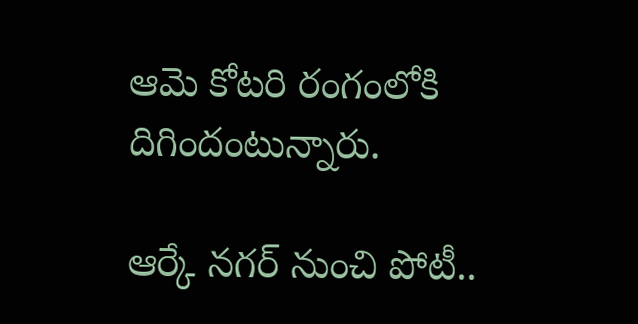ఆమె కోటరి రంగంలోకి దిగిందంటున్నారు.

ఆర్కే నగర్ నుంచి పోటీ..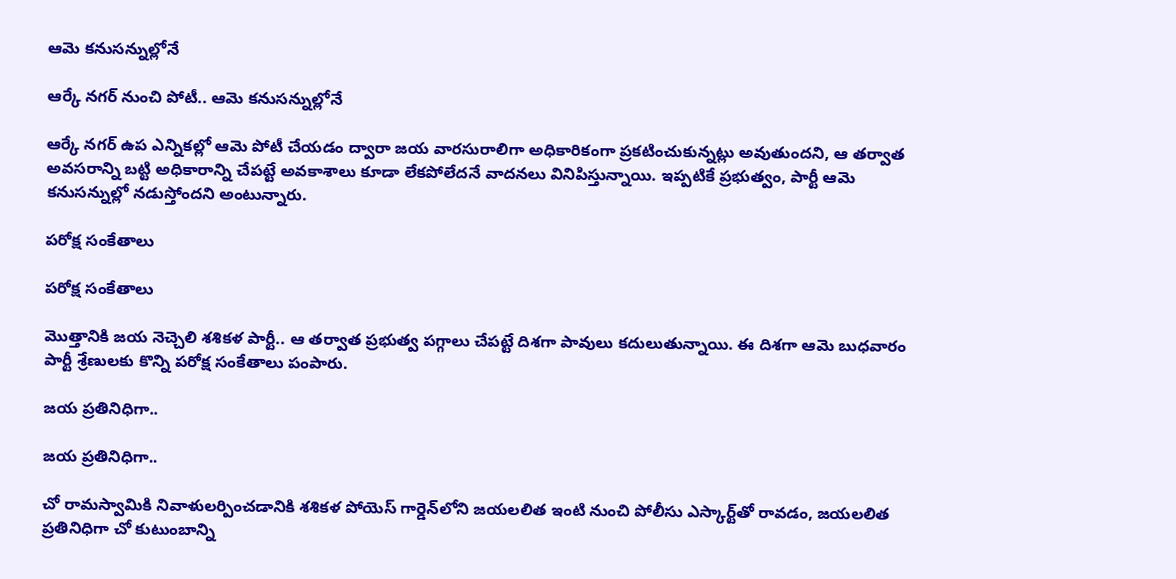ఆమె కనుసన్నుల్లోనే

ఆర్కే నగర్ నుంచి పోటీ.. ఆమె కనుసన్నుల్లోనే

ఆర్కే నగర్‌ ఉప ఎన్నికల్లో ఆమె పోటీ చేయడం ద్వారా జయ వారసురాలిగా అధికారికంగా ప్రకటించుకున్నట్లు అవుతుందని, ఆ తర్వాత అవసరాన్ని బట్టి అధికారాన్ని చేపట్టే అవకాశాలు కూడా లేకపోలేదనే వాదనలు వినిపిస్తున్నాయి. ఇప్పటికే ప్రభుత్వం, పార్టీ ఆమె కనుసన్నుల్లో నడుస్తోందని అంటున్నారు.

పరోక్ష సంకేతాలు

పరోక్ష సంకేతాలు

మొత్తానికి జయ నెచ్చెలి శశికళ పార్టీ.. ఆ తర్వాత ప్రభుత్వ పగ్గాలు చేపట్టే దిశగా పావులు కదులుతున్నాయి. ఈ దిశగా ఆమె బుధవారం పార్టీ శ్రేణులకు కొన్ని పరోక్ష సంకేతాలు పంపారు.

జయ ప్రతినిధిగా..

జయ ప్రతినిధిగా..

చో రామస్వామికి నివాళులర్పించడానికి శశికళ పోయెస్‌ గార్డెన్‌లోని జయలలిత ఇంటి నుంచి పోలీసు ఎస్కార్ట్‌తో రావడం, జయలలిత ప్రతినిధిగా చో కుటుంబాన్ని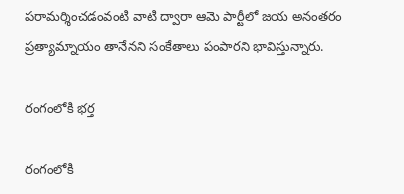పరామర్శించడంవంటి వాటి ద్వారా ఆమె పార్టీలో జయ అనంతరం ప్రత్యామ్నాయం తానేనని సంకేతాలు పంపారని భావిస్తున్నారు.

రంగంలోకి భర్త

రంగంలోకి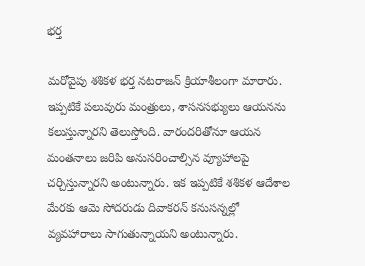భర్త

మరోవైపు శశికళ భర్త నటరాజన్‌ క్రియాశీలంగా మారారు. ఇప్పటికే పలువురు మంత్రులు, శాసనసభ్యులు ఆయనను కలుస్తున్నారని తెలుస్తోంది. వారందరితోనూ ఆయన మంతనాలు జరిపి అనుసరించాల్సిన వ్యూహాలపై చర్చిస్తున్నారని అంటున్నారు. ఇక ఇప్పటికే శశికళ ఆదేశాల మేరకు ఆమె సోదరుడు దివాకరన్‌ కనుసన్నల్లో వ్యవహారాలు సాగుతున్నాయని అంటున్నారు.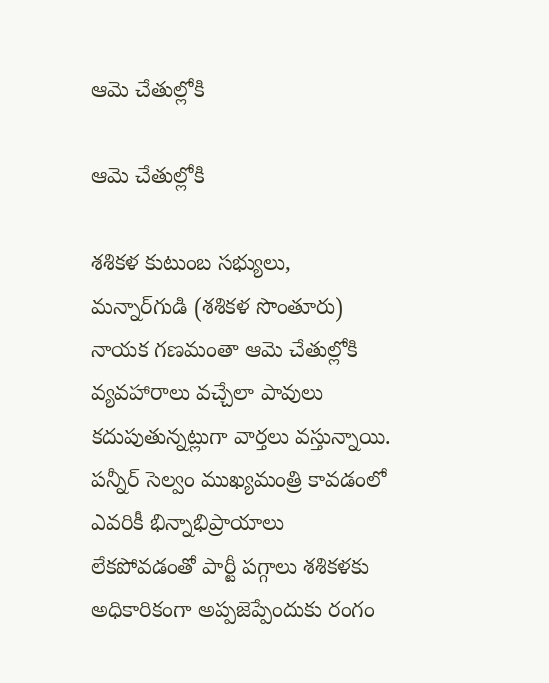ఆమె చేతుల్లోకి

ఆమె చేతుల్లోకి

శశికళ కుటుంబ సభ్యులు, మన్నార్‌గుడి (శశికళ సొంతూరు) నాయక గణమంతా ఆమె చేతుల్లోకి వ్యవహారాలు వచ్చేలా పావులు కదుపుతున్నట్లుగా వార్తలు వస్తున్నాయి. పన్నీర్‌ సెల్వం ముఖ్యమంత్రి కావడంలో ఎవరికీ భిన్నాభిప్రాయాలు లేకపోవడంతో పార్టీ పగ్గాలు శశికళకు అధికారికంగా అప్పజెప్పేందుకు రంగం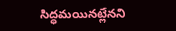సిద్ధమయినట్లేనని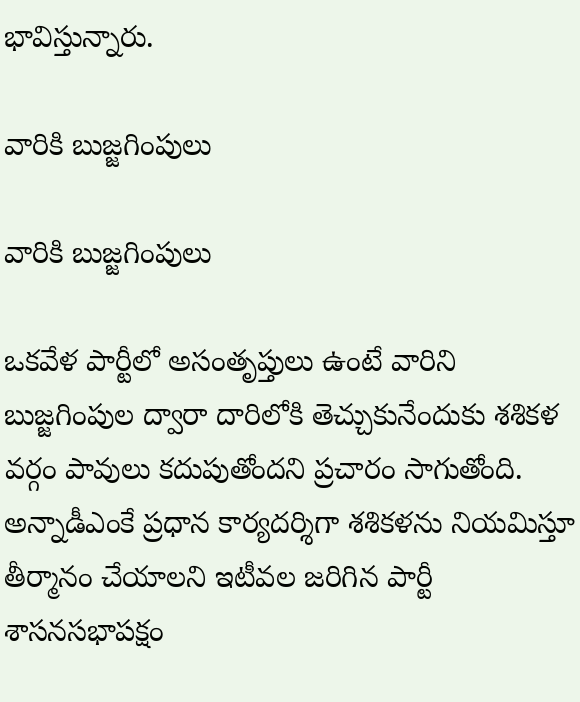భావిస్తున్నారు.

వారికి బుజ్జగింపులు

వారికి బుజ్జగింపులు

ఒకవేళ పార్టీలో అసంతృప్తులు ఉంటే వారిని బుజ్జగింపుల ద్వారా దారిలోకి తెచ్చుకునేందుకు శశికళ వర్గం పావులు కదుపుతోందని ప్రచారం సాగుతోంది. అన్నాడీఎంకే ప్రధాన కార్యదర్శిగా శశికళను నియమిస్తూ తీర్మానం చేయాలని ఇటీవల జరిగిన పార్టీ శాసనసభాపక్షం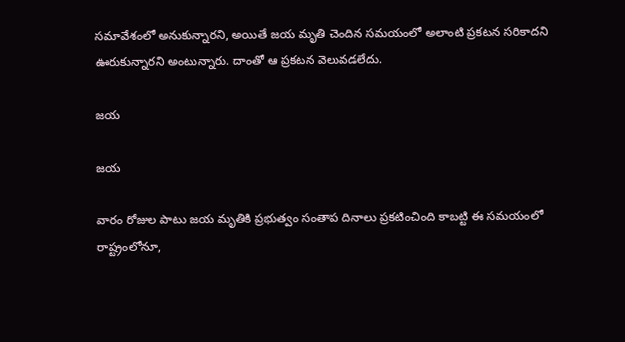సమావేశంలో అనుకున్నారని, అయితే జయ మృతి చెందిన సమయంలో అలాంటి ప్రకటన సరికాదని ఊరుకున్నారని అంటున్నారు. దాంతో ఆ ప్రకటన వెలువడలేదు.

జయ

జయ

వారం రోజుల పాటు జయ మృతికి ప్రభుత్వం సంతాప దినాలు ప్రకటించింది కాబట్టి ఈ సమయంలో రాష్ట్రంలోనూ,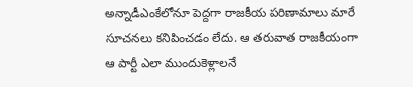అన్నాడీఎంకేలోనూ పెద్దగా రాజకీయ పరిణామాలు మారే సూచనలు కనిపించడం లేదు. ఆ తరువాత రాజకీయంగా ఆ పార్టీ ఎలా ముందుకెళ్లాలనే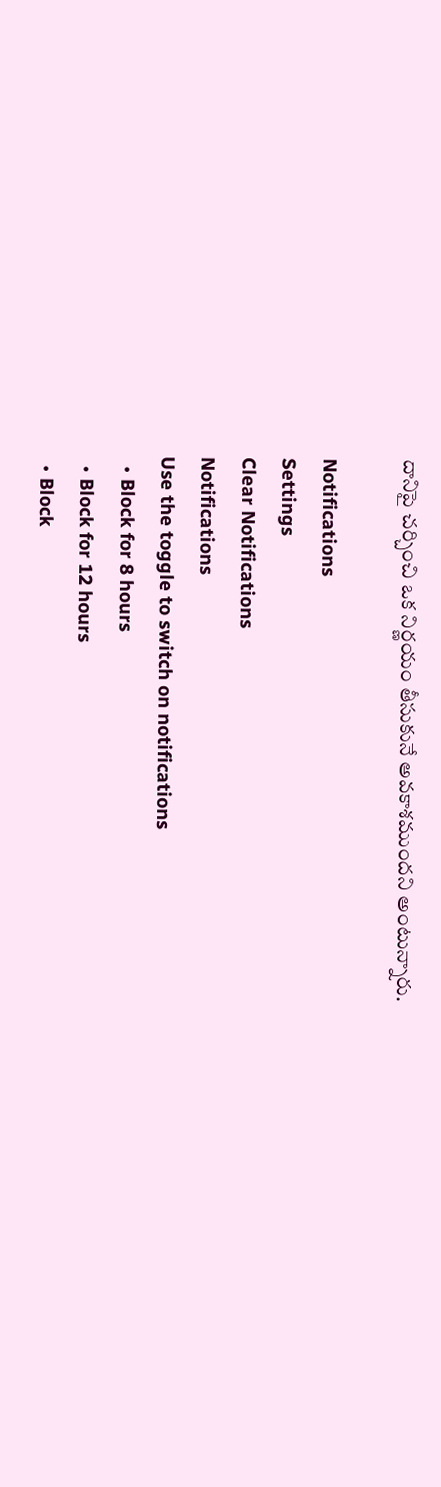దానిపై చర్చించి ఒక నిర్ణయం తీసుకునే అవకాశముందని అంటున్నారు.

Notifications
Settings
Clear Notifications
Notifications
Use the toggle to switch on notifications
  • Block for 8 hours
  • Block for 12 hours
  • Block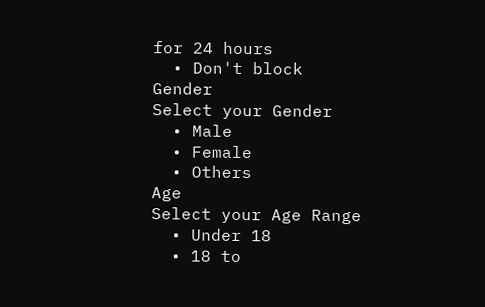for 24 hours
  • Don't block
Gender
Select your Gender
  • Male
  • Female
  • Others
Age
Select your Age Range
  • Under 18
  • 18 to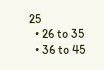25
  • 26 to 35
  • 36 to 45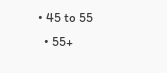• 45 to 55
  • 55+